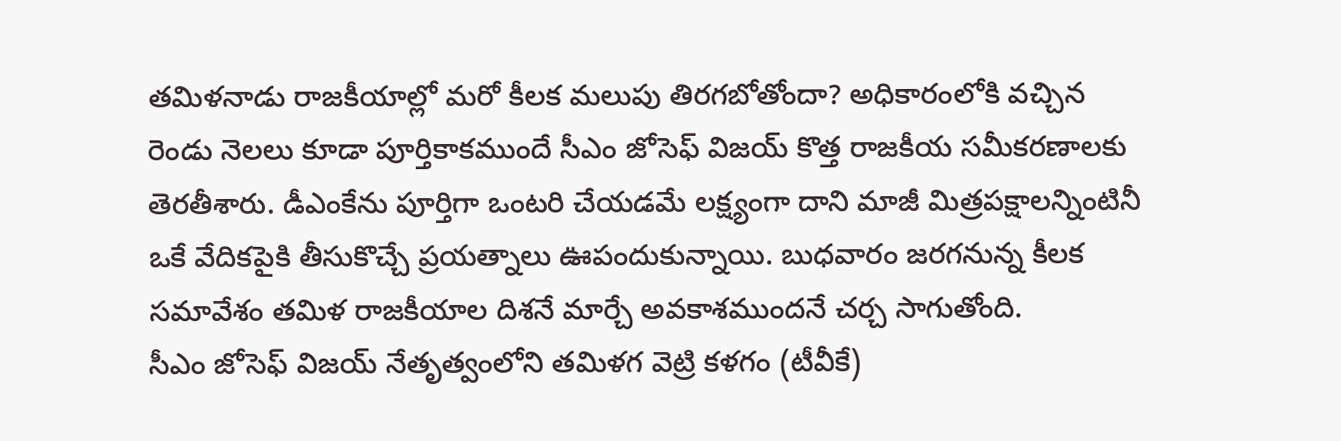తమిళనాడు రాజకీయాల్లో మరో కీలక మలుపు తిరగబోతోందా? అధికారంలోకి వచ్చిన రెండు నెలలు కూడా పూర్తికాకముందే సీఎం జోసెఫ్ విజయ్ కొత్త రాజకీయ సమీకరణాలకు తెరతీశారు. డీఎంకేను పూర్తిగా ఒంటరి చేయడమే లక్ష్యంగా దాని మాజీ మిత్రపక్షాలన్నింటినీ ఒకే వేదికపైకి తీసుకొచ్చే ప్రయత్నాలు ఊపందుకున్నాయి. బుధవారం జరగనున్న కీలక సమావేశం తమిళ రాజకీయాల దిశనే మార్చే అవకాశముందనే చర్చ సాగుతోంది.
సీఎం జోసెఫ్ విజయ్ నేతృత్వంలోని తమిళగ వెట్రి కళగం (టీవీకే)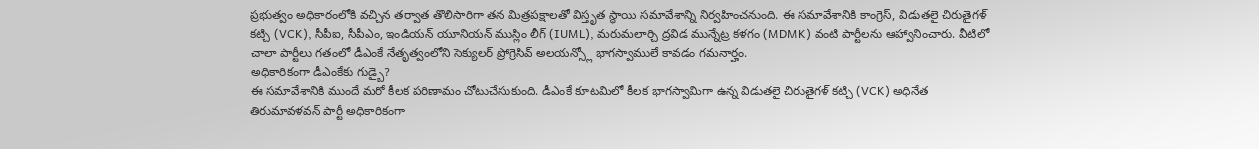ప్రభుత్వం అధికారంలోకి వచ్చిన తర్వాత తొలిసారిగా తన మిత్రపక్షాలతో విస్తృత స్థాయి సమావేశాన్ని నిర్వహించనుంది. ఈ సమావేశానికి కాంగ్రెస్, విడుతలై చిరుతైగళ్ కట్చి (VCK), సీపీఐ, సీపీఎం, ఇండియన్ యూనియన్ ముస్లిం లీగ్ (IUML), మరుమలార్చి ద్రవిడ మున్నేట్ర కళగం (MDMK) వంటి పార్టీలను ఆహ్వానించారు. వీటిలో చాలా పార్టీలు గతంలో డీఎంకే నేతృత్వంలోని సెక్యులర్ ప్రోగ్రెసివ్ అలయన్స్లో భాగస్వాములే కావడం గమనార్హం.
అధికారికంగా డీఎంకేకు గుడ్బై?
ఈ సమావేశానికి ముందే మరో కీలక పరిణామం చోటుచేసుకుంది. డీఎంకే కూటమిలో కీలక భాగస్వామిగా ఉన్న విడుతలై చిరుతైగళ్ కట్చి (VCK) అధినేత తిరుమావళవన్ పార్టీ అధికారికంగా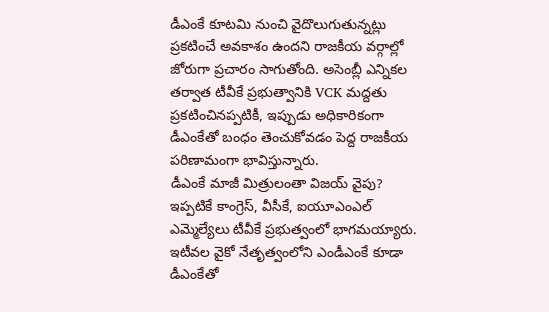డీఎంకే కూటమి నుంచి వైదొలుగుతున్నట్లు ప్రకటించే అవకాశం ఉందని రాజకీయ వర్గాల్లో జోరుగా ప్రచారం సాగుతోంది. అసెంబ్లీ ఎన్నికల తర్వాత టీవీకే ప్రభుత్వానికి VCK మద్దతు ప్రకటించినప్పటికీ, ఇప్పుడు అధికారికంగా డీఎంకేతో బంధం తెంచుకోవడం పెద్ద రాజకీయ పరిణామంగా భావిస్తున్నారు.
డీఎంకే మాజీ మిత్రులంతా విజయ్ వైపు?
ఇప్పటికే కాంగ్రెస్, వీసీకే, ఐయూఎంఎల్ ఎమ్మెల్యేలు టీవీకే ప్రభుత్వంలో భాగమయ్యారు. ఇటీవల వైకో నేతృత్వంలోని ఎండీఎంకే కూడా డీఎంకేతో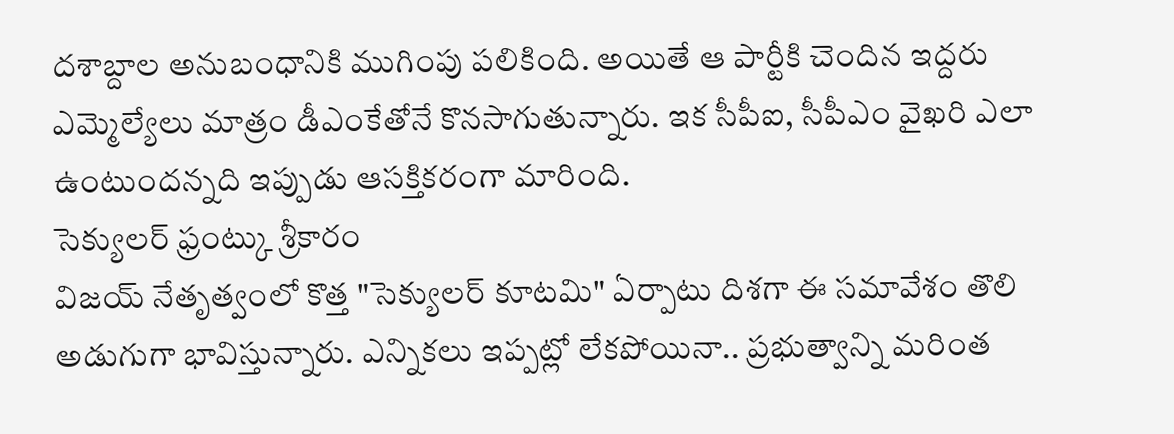దశాబ్దాల అనుబంధానికి ముగింపు పలికింది. అయితే ఆ పార్టీకి చెందిన ఇద్దరు ఎమ్మెల్యేలు మాత్రం డీఎంకేతోనే కొనసాగుతున్నారు. ఇక సీపీఐ, సీపీఎం వైఖరి ఎలా ఉంటుందన్నది ఇప్పుడు ఆసక్తికరంగా మారింది.
సెక్యులర్ ఫ్రంట్కు శ్రీకారం
విజయ్ నేతృత్వంలో కొత్త "సెక్యులర్ కూటమి" ఏర్పాటు దిశగా ఈ సమావేశం తొలి అడుగుగా భావిస్తున్నారు. ఎన్నికలు ఇప్పట్లో లేకపోయినా.. ప్రభుత్వాన్ని మరింత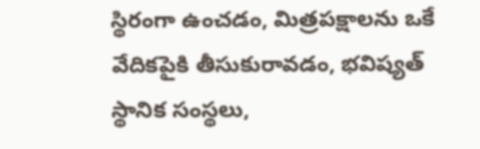స్థిరంగా ఉంచడం, మిత్రపక్షాలను ఒకే వేదికపైకి తీసుకురావడం, భవిష్యత్ స్థానిక సంస్థలు,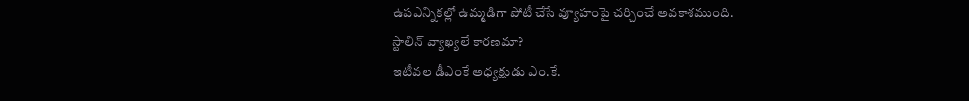ఉపఎన్నికల్లో ఉమ్మడిగా పోటీ చేసే వ్యూహంపై చర్చించే అవకాశముంది.
స్టాలిన్ వ్యాఖ్యలే కారణమా?
ఇటీవల డీఎంకే అధ్యక్షుడు ఎం.కే.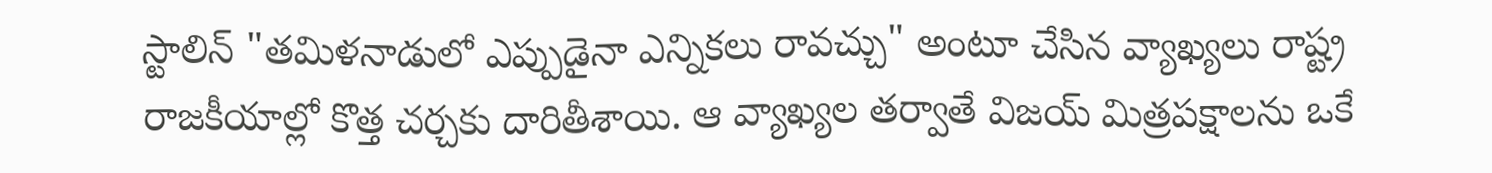స్టాలిన్ "తమిళనాడులో ఎప్పుడైనా ఎన్నికలు రావచ్చు" అంటూ చేసిన వ్యాఖ్యలు రాష్ట్ర రాజకీయాల్లో కొత్త చర్చకు దారితీశాయి. ఆ వ్యాఖ్యల తర్వాతే విజయ్ మిత్రపక్షాలను ఒకే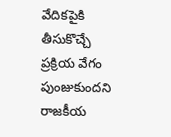వేదికపైకి తీసుకొచ్చే ప్రక్రియ వేగం పుంజుకుందని రాజకీయ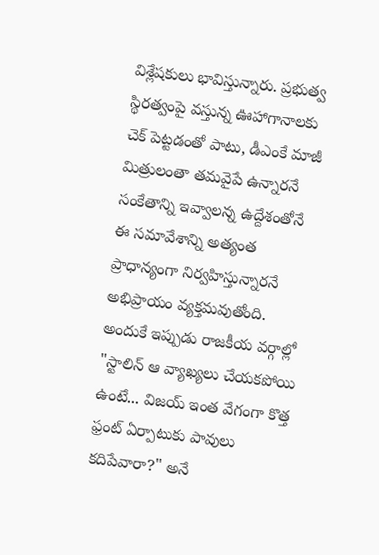విశ్లేషకులు భావిస్తున్నారు. ప్రభుత్వ స్థిరత్వంపై వస్తున్న ఊహాగానాలకు చెక్ పెట్టడంతో పాటు, డీఎంకే మాజీ మిత్రులంతా తమవైపే ఉన్నారనే సంకేతాన్ని ఇవ్వాలన్న ఉద్దేశంతోనే ఈ సమావేశాన్ని అత్యంత ప్రాధాన్యంగా నిర్వహిస్తున్నారనే అభిప్రాయం వ్యక్తమవుతోంది. అందుకే ఇప్పుడు రాజకీయ వర్గాల్లో "స్టాలిన్ ఆ వ్యాఖ్యలు చేయకపోయి ఉంటే... విజయ్ ఇంత వేగంగా కొత్త ఫ్రంట్ ఏర్పాటుకు పావులు కదిపేవారా?" అనే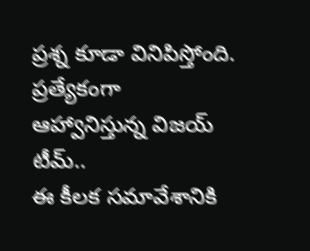ప్రశ్న కూడా వినిపిస్తోంది.
ప్రత్యేకంగా ఆహ్వానిస్తున్న విజయ్ టీమ్..
ఈ కీలక సమావేశానికి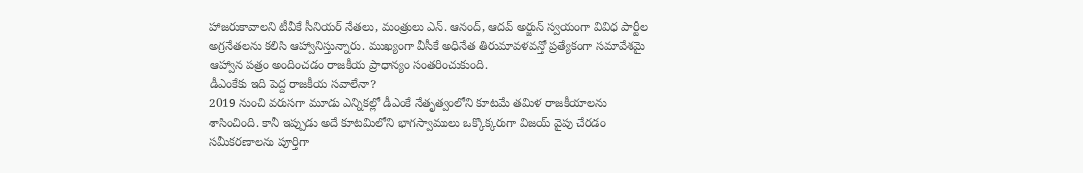హాజరుకావాలని టీవీకే సీనియర్ నేతలు, మంత్రులు ఎన్. ఆనంద్, ఆదవ్ అర్జున్ స్వయంగా వివిధ పార్టీల అగ్రనేతలను కలిసి ఆహ్వానిస్తున్నారు. ముఖ్యంగా వీసీకే అధినేత తిరుమావళవన్తో ప్రత్యేకంగా సమావేశమై ఆహ్వాన పత్రం అందించడం రాజకీయ ప్రాధాన్యం సంతరించుకుంది.
డీఎంకేకు ఇది పెద్ద రాజకీయ సవాలేనా?
2019 నుంచి వరుసగా మూడు ఎన్నికల్లో డీఎంకే నేతృత్వంలోని కూటమే తమిళ రాజకీయాలను శాసించింది. కానీ ఇప్పుడు అదే కూటమిలోని భాగస్వాములు ఒక్కొక్కరుగా విజయ్ వైపు చేరడం సమీకరణాలను పూర్తిగా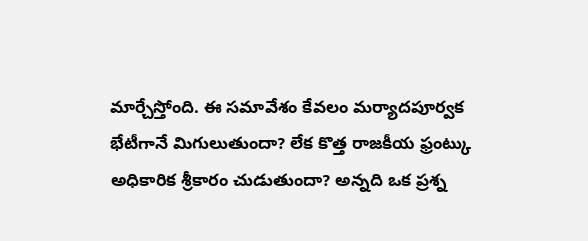మార్చేస్తోంది. ఈ సమావేశం కేవలం మర్యాదపూర్వక భేటీగానే మిగులుతుందా? లేక కొత్త రాజకీయ ఫ్రంట్కు అధికారిక శ్రీకారం చుడుతుందా? అన్నది ఒక ప్రశ్న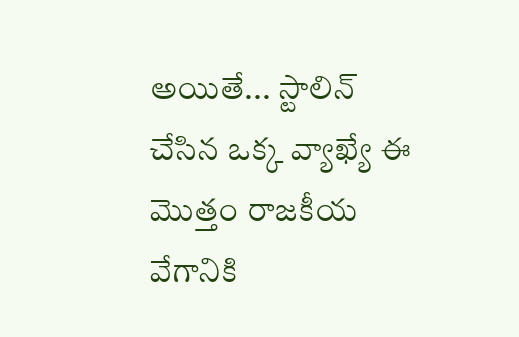అయితే... స్టాలిన్ చేసిన ఒక్క వ్యాఖ్యే ఈ మొత్తం రాజకీయ వేగానికి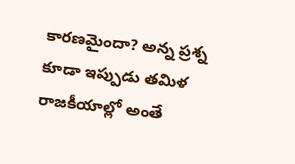కారణమైందా? అన్న ప్రశ్న కూడా ఇప్పుడు తమిళ రాజకీయాల్లో అంతే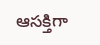ఆసక్తిగా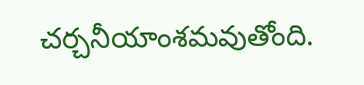చర్చనీయాంశమవుతోంది.